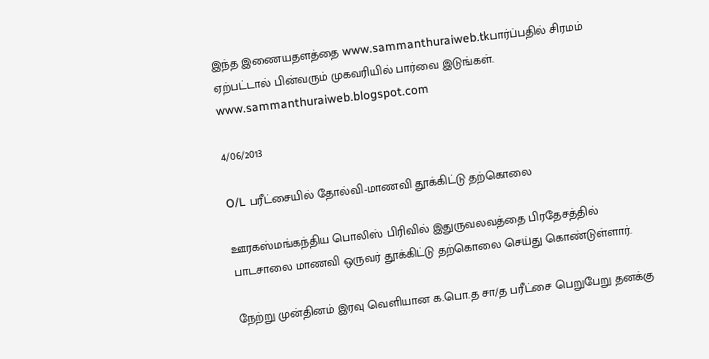இந்த இணையதளத்தை www.sammanthuraiweb.tkபார்ப்பதில் சிரமம் ஏற்பட்டால் பின்வரும் முகவரியில் பார்வை இடுங்கள். www.sammanthuraiweb.blogspot.com

4/06/2013

O/L பரீட்சையில் தோல்வி-மாணவி தூக்கிட்டு தற்கொலை

ஊரகஸ்மங்கந்திய பொலிஸ் பிரிவில் இதுருவலவத்தை பிரதேசத்தில் பாடசாலை மாணவி ஒருவர் தூக்கிட்டு தற்கொலை செய்து கொண்டுள்ளார்.

நேற்று முன்தினம் இரவு வெளியான க.பொ.த சா/த பரீட்சை பெறுபேறு தனக்கு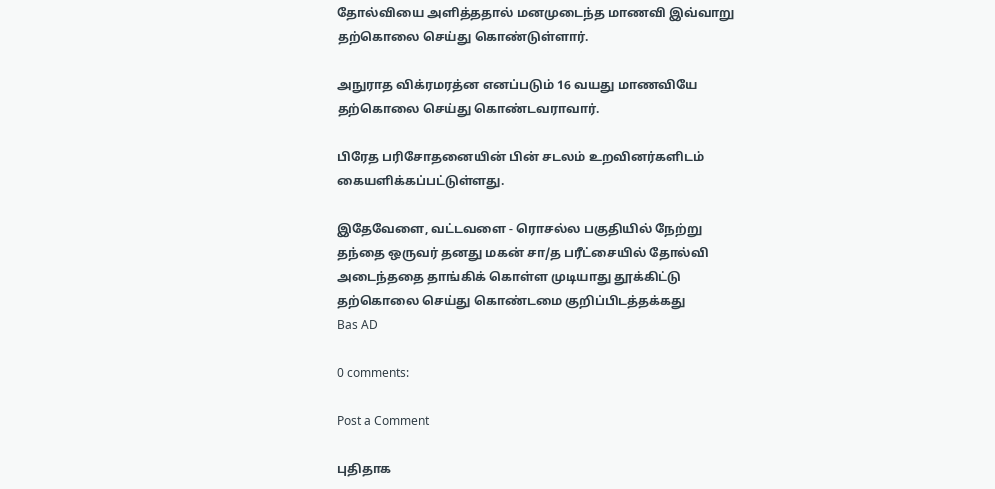தோல்வியை அளித்ததால் மனமுடைந்த மாணவி இவ்வாறு தற்கொலை செய்து கொண்டுள்ளார்.

அநுராத விக்ரமரத்ன எனப்படும் 16 வயது மாணவியே தற்கொலை செய்து கொண்டவராவார்.

பிரேத பரிசோதனையின் பின் சடலம் உறவினர்களிடம் கையளிக்கப்பட்டுள்ளது.

இதேவேளை, வட்டவளை - ரொசல்ல பகுதியில் நேற்று தந்தை ஒருவர் தனது மகன் சா/த பரீட்சையில் தோல்வி அடைந்ததை தாங்கிக் கொள்ள முடியாது தூக்கிட்டு தற்கொலை செய்து கொண்டமை குறிப்பிடத்தக்கது
Bas AD

0 comments:

Post a Comment

புதிதாக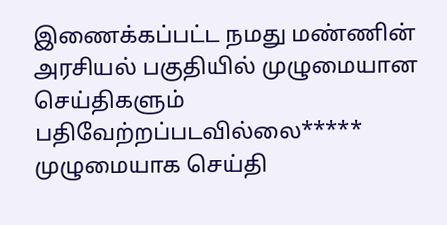இணைக்கப்பட்ட நமது மண்ணின் அரசியல் பகுதியில் முழுமையான செய்திகளும் பதிவேற்றப்படவில்லை***** முழுமையாக செய்தி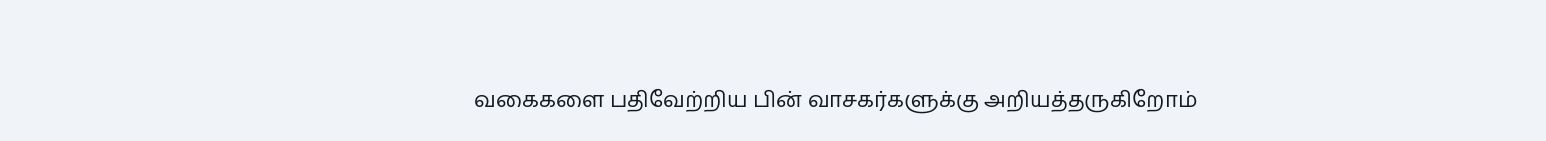வகைகளை பதிவேற்றிய பின் வாசகர்களுக்கு அறியத்தருகிறோம்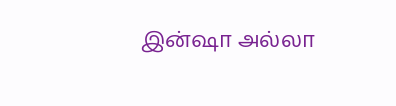இன்ஷா அல்லா